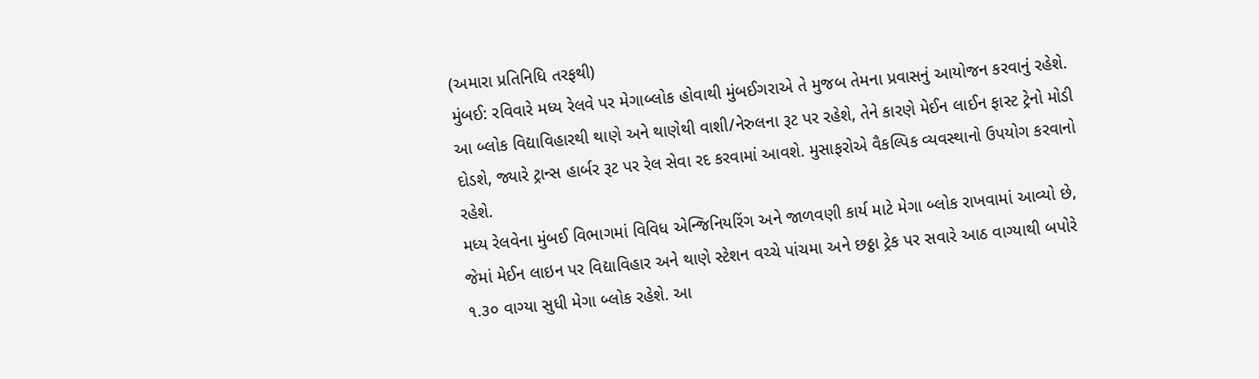(અમારા પ્રતિનિધિ તરફથી)
મુંબઈ: રવિવારે મધ્ય રેલવે પર મેગાબ્લોક હોવાથી મુંબઈગરાએ તે મુજબ તેમના પ્રવાસનું આયોજન કરવાનું રહેશે. આ બ્લોક વિદ્યાવિહારથી થાણે અને થાણેથી વાશી/નેરુલના રૂટ પર રહેશે, તેને કારણે મેઈન લાઈન ફાસ્ટ ટ્રેનો મોડી દોડશે, જ્યારે ટ્રાન્સ હાર્બર રૂટ પર રેલ સેવા રદ કરવામાં આવશે. મુસાફરોએ વૈકલ્પિક વ્યવસ્થાનો ઉપયોગ કરવાનો રહેશે.
મધ્ય રેલવેના મુંબઈ વિભાગમાં વિવિધ એન્જિનિયરિંગ અને જાળવણી કાર્ય માટે મેગા બ્લોક રાખવામાં આવ્યો છે, જેમાં મેઈન લાઇન પર વિદ્યાવિહાર અને થાણે સ્ટેશન વચ્ચે પાંચમા અને છઠ્ઠા ટ્રેક પર સવારે આઠ વાગ્યાથી બપોરે ૧.૩૦ વાગ્યા સુધી મેગા બ્લોક રહેશે. આ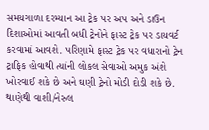સમયગાળા દરમ્યાન આ ટ્રેક પર અપ અને ડાઉન દિશાઓમાં આવતી બધી ટ્રેનોને ફાસ્ટ ટ્રેક પર ડાયવર્ટ કરવામાં આવશે. પરિણામે ફાસ્ટ ટ્રેક પર વધારાનો ટ્રેન ટ્રાફિક હોવાથી ત્યાંની લોકલ સેવાઓ અમુક અંશે ખોરવાઈ શકે છે અને ઘણી ટ્રેનો મોડી દોડી શકે છે.
થાણેથી વાશી/નેરુલ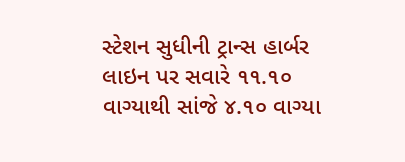સ્ટેશન સુધીની ટ્રાન્સ હાર્બર લાઇન પર સવારે ૧૧.૧૦ વાગ્યાથી સાંજે ૪.૧૦ વાગ્યા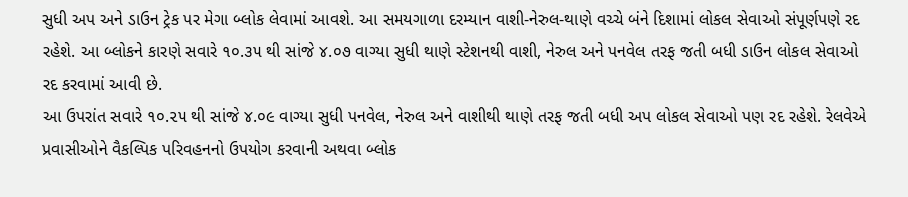સુધી અપ અને ડાઉન ટ્રેક પર મેગા બ્લોક લેવામાં આવશે. આ સમયગાળા દરમ્યાન વાશી-નેરુલ-થાણે વચ્ચે બંને દિશામાં લોકલ સેવાઓ સંપૂર્ણપણે રદ રહેશે. આ બ્લોકને કારણે સવારે ૧૦.૩૫ થી સાંજે ૪.૦૭ વાગ્યા સુધી થાણે સ્ટેશનથી વાશી, નેરુલ અને પનવેલ તરફ જતી બધી ડાઉન લોકલ સેવાઓ રદ કરવામાં આવી છે.
આ ઉપરાંત સવારે ૧૦.૨૫ થી સાંજે ૪.૦૯ વાગ્યા સુધી પનવેલ, નેરુલ અને વાશીથી થાણે તરફ જતી બધી અપ લોકલ સેવાઓ પણ રદ રહેશે. રેલવેએ પ્રવાસીઓને વૈકલ્પિક પરિવહનનો ઉપયોગ કરવાની અથવા બ્લોક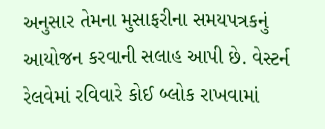અનુસાર તેમના મુસાફરીના સમયપત્રકનું આયોજન કરવાની સલાહ આપી છે. વેસ્ટર્ન રેલવેમાં રવિવારે કોઈ બ્લોક રાખવામાં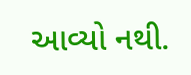આવ્યો નથી.